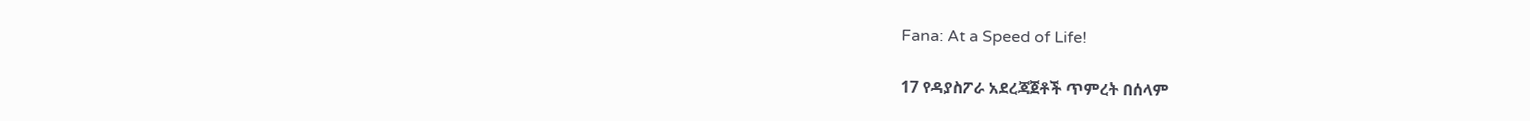Fana: At a Speed of Life!

17 የዳያስፖራ አደረጃጀቶች ጥምረት በሰላም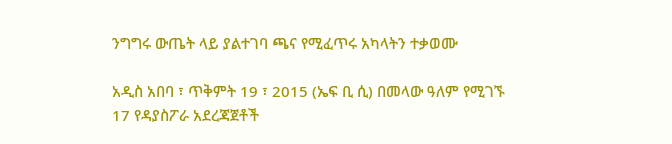ንግግሩ ውጤት ላይ ያልተገባ ጫና የሚፈጥሩ አካላትን ተቃወሙ

አዲስ አበባ ፣ ጥቅምት 19 ፣ 2015 (ኤፍ ቢ ሲ) በመላው ዓለም የሚገኙ 17 የዳያስፖራ አደረጃጀቶች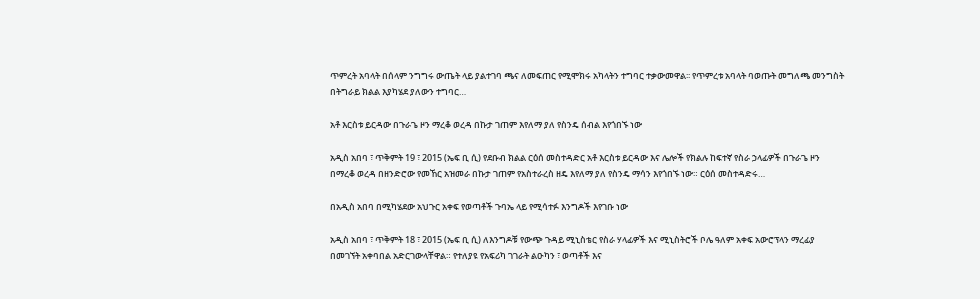ጥምረት አባላት በሰላም ንግግሩ ውጤት ላይ ያልተገባ ጫና ለመፍጠር የሚሞክሩ አካላትን ተግባር ተቃውመዋል፡፡ የጥምረቱ አባላት ባወጡት መግለጫ መንግስት በትግራይ ክልል እያካሄደ ያለውን ተግባር…

አቶ እርስቱ ይርዳው በጉራጌ ዞን ማረቆ ወረዳ በኩታ ገጠም እየለማ ያለ የስንዴ ሰብል እየጎበኙ ነው

አዲስ አበባ ፣ ጥቅምት 19 ፣ 2015 (ኤፍ ቢ ሲ) የደቡብ ክልል ርዕሰ መስተዳድር አቶ እርስቱ ይርዳው እና ሌሎች የክልሉ ከፍተኛ የስራ ኃላፊዎች በጉራጌ ዞን በማረቆ ወረዳ በዘንድሮው የመኸር አዝመራ በኩታ ገጠም የአስተራረስ ዘዴ እየለማ ያለ የስንዴ ማሳን እየጎበኙ ነው። ርዕሰ መስተዳድሩ…

በአዲስ አበባ በሚካሄደው አህጉር አቀፍ የወጣቶች ጉባኤ ላይ የሚሳተፉ እንግዶች እየገቡ ነው

አዲስ አበባ ፣ ጥቅምት 18 ፣ 2015 (ኤፍ ቢ ሲ) ለእንግዶቹ የውጭ ጉዳይ ሚኒስቴር የስራ ሃላፊዎች እና ሚኒስትሮች ቦሌ ዓለም አቀፍ አውሮፕላን ማረፊያ በመገኘት አቀባበል አድርገውላቸዋል። የተለያዩ የአፍሪካ ገገራት ልዑካን ፣ ወጣቶች እና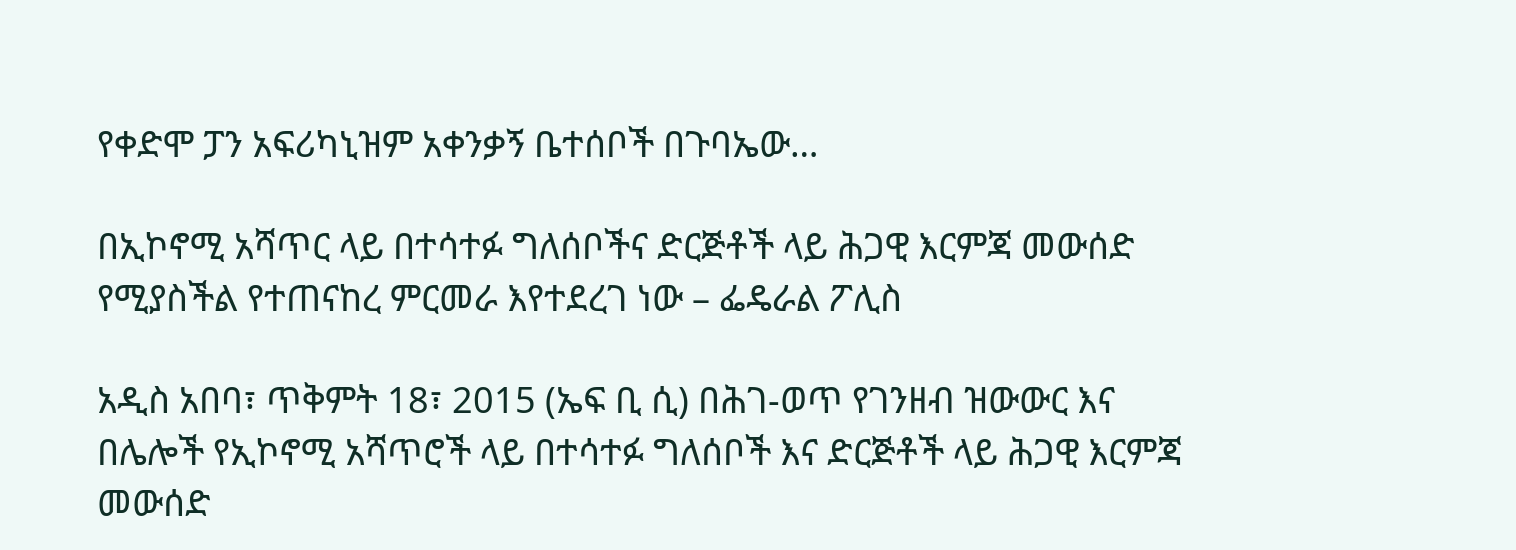የቀድሞ ፓን አፍሪካኒዝም አቀንቃኝ ቤተሰቦች በጉባኤው…

በኢኮኖሚ አሻጥር ላይ በተሳተፉ ግለሰቦችና ድርጅቶች ላይ ሕጋዊ እርምጃ መውሰድ የሚያስችል የተጠናከረ ምርመራ እየተደረገ ነው – ፌዴራል ፖሊስ

አዲስ አበባ፣ ጥቅምት 18፣ 2015 (ኤፍ ቢ ሲ) በሕገ-ወጥ የገንዘብ ዝውውር እና በሌሎች የኢኮኖሚ አሻጥሮች ላይ በተሳተፉ ግለሰቦች እና ድርጅቶች ላይ ሕጋዊ እርምጃ መውሰድ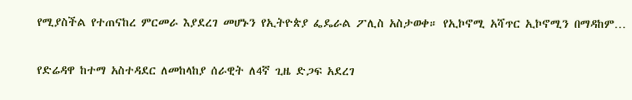የሚያስችል የተጠናከረ ምርመራ እያደረገ መሆኑን የኢትዮጵያ ፌዴራል ፖሊስ አስታወቀ። የኢኮኖሚ አሻጥር ኢኮኖሚን በማዳከም…

የድሬዳዋ ከተማ አስተዳደር ለመከላከያ ሰራዊት ለ4ኛ ጊዜ ድጋፍ አደረገ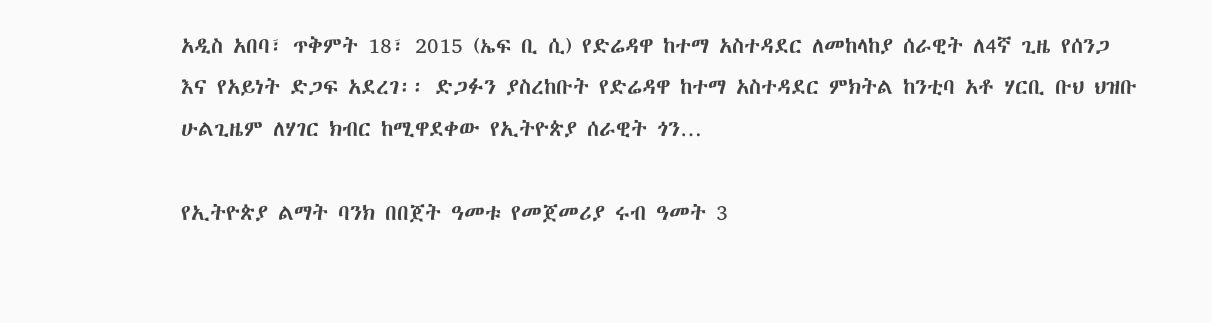አዲስ አበባ፣ ጥቅምት 18፣ 2015 (ኤፍ ቢ ሲ) የድሬዳዋ ከተማ አስተዳደር ለመከላከያ ሰራዊት ለ4ኛ ጊዜ የሰንጋ እና የአይነት ድጋፍ አደረገ፡፡ ድጋፉን ያስረከቡት የድሬዳዋ ከተማ አስተዳደር ምክትል ከንቲባ አቶ ሃርቢ ቡህ ህዝቡ ሁልጊዜም ለሃገር ክብር ከሚዋደቀው የኢትዮጵያ ሰራዊት ጎን…

የኢትዮጵያ ልማት ባንክ በበጀት ዓመቱ የመጀመሪያ ሩብ ዓመት 3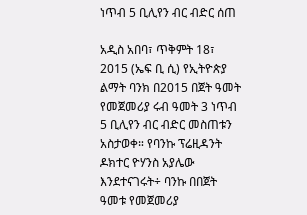ነጥብ 5 ቢሊየን ብር ብድር ሰጠ

አዲስ አበባ፣ ጥቅምት 18፣ 2015 (ኤፍ ቢ ሲ) የኢትዮጵያ ልማት ባንክ በ2015 በጀት ዓመት የመጀመሪያ ሩብ ዓመት 3 ነጥብ 5 ቢሊየን ብር ብድር መስጠቱን አስታወቀ። የባንኩ ፕሬዚዳንት ዶክተር ዮሃንስ አያሌው እንደተናገሩት÷ ባንኩ በበጀት ዓመቱ የመጀመሪያ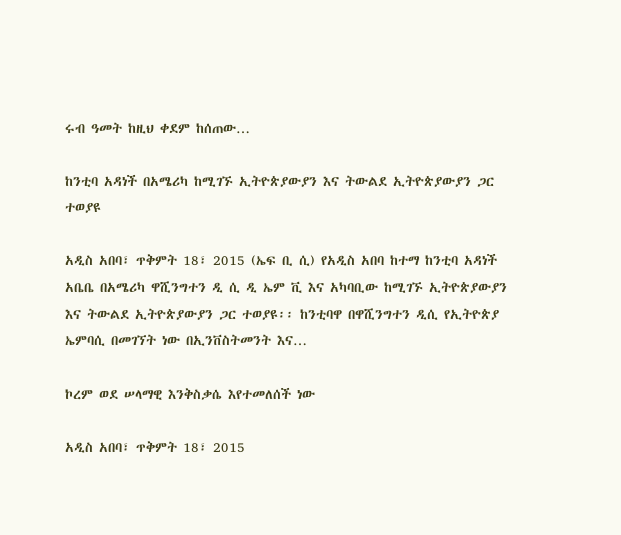ሩብ ዓመት ከዚህ ቀደም ከሰጠው…

ከንቲባ አዳነች በአሜሪካ ከሚገኙ ኢትዮጵያውያን እና ትውልደ ኢትዮጵያውያን ጋር ተወያዩ

አዲስ አበባ፣ ጥቅምት 18፣ 2015 (ኤፍ ቢ ሲ) የአዲስ አበባ ከተማ ከንቲባ አዳነች አቤቤ በአሜሪካ ዋሺንግተን ዲ ሲ ዲ ኤም ቪ እና አካባቢው ከሚገኙ ኢትዮጵያውያን እና ትውልደ ኢትዮጵያውያን ጋር ተወያዩ፡፡ ከንቲባዋ በዋሺንግተን ዲሲ የኢትዮጵያ ኤምባሲ በመገኘት ነው በኢንቨስትመንት እና…

ኮረም ወደ ሠላማዊ እንቅስቃሴ እየተመለሰች ነው

አዲስ አበባ፣ ጥቅምት 18፣ 2015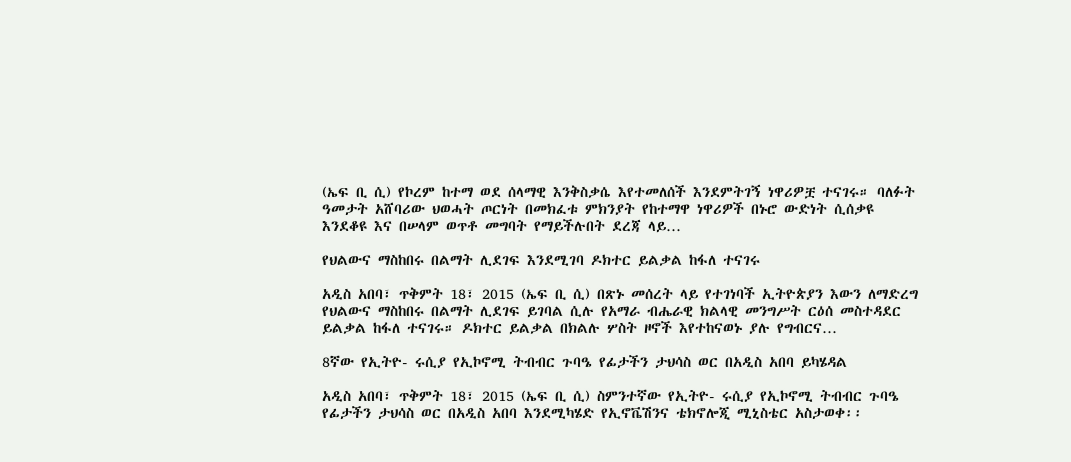(ኤፍ ቢ ሲ) የኮረም ከተማ ወደ ሰላማዊ እንቅስቃሴ እየተመለሰች እንደምትገኝ ነዋሪዎቿ ተናገሩ። ባለፉት ዓመታት አሸባሪው ህወሓት ጦርነት በመክፈቱ ምክንያት የከተማዋ ነዋሪዎች በኑሮ ውድነት ሲሰቃዩ እንደቆዩ እና በሠላም ወጥቶ መግባት የማይችሉበት ደረጃ ላይ…

የህልውና ማስከበሩ በልማት ሊደገፍ እንደሚገባ ዶክተር ይልቃል ከፋለ ተናገሩ

አዲስ አበባ፣ ጥቅምት 18፣ 2015 (ኤፍ ቢ ሲ) በጽኑ መሰረት ላይ የተገነባች ኢትዮጵያን እውን ለማድረግ የህልውና ማስከበሩ በልማት ሊደገፍ ይገባል ሲሉ የአማራ ብሔራዊ ክልላዊ መንግሥት ርዕሰ መስተዳደር ይልቃል ከፋለ ተናገሩ። ዶክተር ይልቃል በክልሉ ሦስት ዞኖች እየተከናወኑ ያሉ የግብርና…

8ኛው የኢትዮ- ሩሲያ የኢኮኖሚ ትብብር ጉባዔ የፊታችን ታህሳስ ወር በአዲስ አበባ ይካሄዳል

አዲስ አበባ፣ ጥቅምት 18፣ 2015 (ኤፍ ቢ ሲ) ስምንተኛው የኢትዮ- ሩሲያ የኢኮኖሚ ትብብር ጉባዔ የፊታችን ታህሳስ ወር በአዲስ አበባ እንደሚካሄድ የኢኖቬሽንና ቴክኖሎጂ ሚኒስቴር አስታወቀ፡፡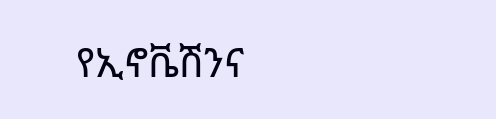የኢኖቬሽንና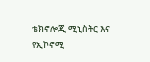ቴክኖሎጂ ሚኒስትር እና የኢኮኖሚ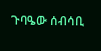ጉባዔው ሰብሳቢ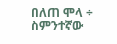በለጠ ሞላ ÷ ስምንተኛው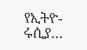የኢትዮ- ሩሲያ…